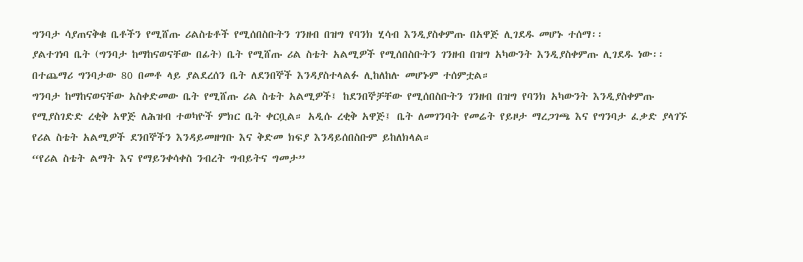ግንባታ ሳያጠናቅቁ ቤቶችን የሚሸጡ ሪልስቴቶች የሚሰበስቡትን ገንዘብ በዝግ የባንክ ሂሳብ እንዲያስቀምጡ በአዋጅ ሊገደዱ መሆኑ ተሰማ፡፡
ያልተገነባ ቤት (ግንባታ ከማከናወናቸው በፊት) ቤት የሚሸጡ ሪል ስቴት አልሚዎች የሚሰበስቡትን ገንዘብ በዝግ አካውንት እንዲያስቀምጡ ሊገደዱ ነው፡፡ በተጨማሪ ግንባታው 80 በመቶ ላይ ያልደረሰን ቤት ለደንበኞች እንዳያስተላልፉ ሊከለከሉ መሆኑም ተሰምቷል።
ግንባታ ከማከናወናቸው አስቀድመው ቤት የሚሸጡ ሪል ስቴት አልሚዎች፤ ከደንበኞቻቸው የሚሰበስቡትን ገንዘብ በዝግ የባንክ አካውንት እንዲያስቀምጡ የሚያስገድድ ረቂቅ አዋጅ ለሕዝብ ተወካዮች ምክር ቤት ቀርቧል። አዲሱ ረቂቅ አዋጅ፤ ቤት ለመገንባት የመሬት የይዞታ ማረጋገጫ እና የግንባታ ፈቃድ ያላገኙ የሪል ስቴት አልሚዎች ደንበኞችን እንዳይመዘግቡ እና ቅድመ ክፍያ እንዳይሰበስቡም ይከለክላል።
“የሪል ስቴት ልማት እና የማይንቀሳቀስ ንብረት ግብይትና ግመታ”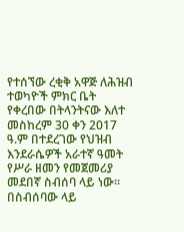የተሰኘው ረቂቅ አዋጅ ለሕዝብ ተወካዮች ምክር ቤት የቀረበው በትላንትናው እለተ መስከረም 30 ቀን 2017 ዓ.ም በተደረገው የህዝብ እንደራሴዎች አራተኛ ዓመት የሥራ ዘመን የመጀመሪያ መደበኛ ስብሰባ ላይ ነው።
በስብሰባው ላይ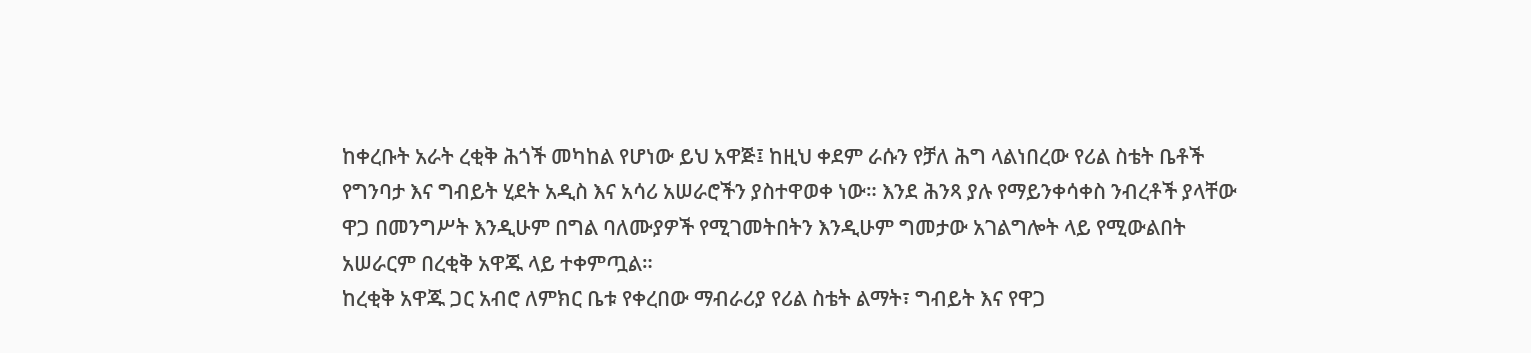ከቀረቡት አራት ረቂቅ ሕጎች መካከል የሆነው ይህ አዋጅ፤ ከዚህ ቀደም ራሱን የቻለ ሕግ ላልነበረው የሪል ስቴት ቤቶች የግንባታ እና ግብይት ሂደት አዲስ እና አሳሪ አሠራሮችን ያስተዋወቀ ነው። እንደ ሕንጻ ያሉ የማይንቀሳቀስ ንብረቶች ያላቸው ዋጋ በመንግሥት እንዲሁም በግል ባለሙያዎች የሚገመትበትን እንዲሁም ግመታው አገልግሎት ላይ የሚውልበት አሠራርም በረቂቅ አዋጁ ላይ ተቀምጧል።
ከረቂቅ አዋጁ ጋር አብሮ ለምክር ቤቱ የቀረበው ማብራሪያ የሪል ስቴት ልማት፣ ግብይት እና የዋጋ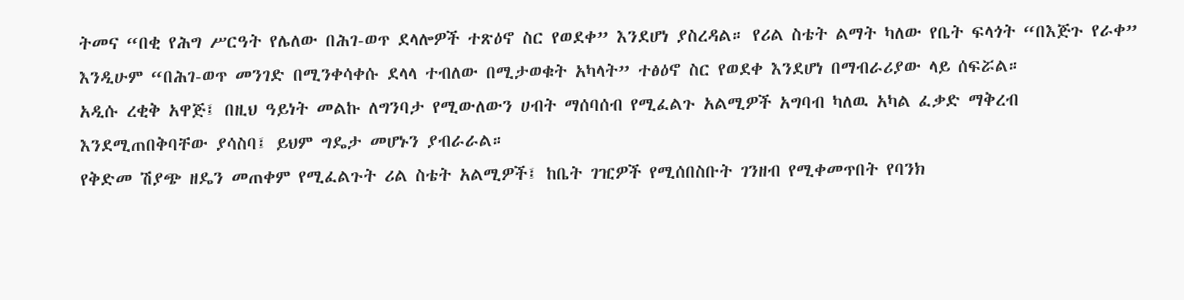ትመና “በቂ የሕግ ሥርዓት የሌለው በሕገ-ወጥ ደላሎዎች ተጽዕኖ ስር የወደቀ” እንደሆነ ያስረዳል። የሪል ስቴት ልማት ካለው የቤት ፍላጎት “በእጅጉ የራቀ” እንዲሁም “በሕገ-ወጥ መንገድ በሚንቀሳቀሱ ደላላ ተብለው በሚታወቁት አካላት” ተፅዕኖ ስር የወደቀ እንደሆነ በማብራሪያው ላይ ሰፍሯል።
አዲሱ ረቂቅ አዋጅ፤ በዚህ ዓይነት መልኩ ለግንባታ የሚውለውን ሀብት ማሰባሰብ የሚፈልጉ አልሚዎች አግባብ ካለዉ አካል ፈቃድ ማቅረብ እንደሚጠበቅባቸው ያሳስባ፤ ይህም ግዴታ መሆኑን ያብራራል።
የቅድመ ሽያጭ ዘዴን መጠቀም የሚፈልጉት ሪል ስቴት አልሚዎች፤ ከቤት ገዢዎች የሚሰበስቡት ገንዘብ የሚቀመጥበት የባንክ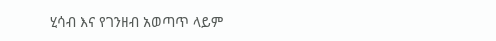ሂሳብ እና የገንዘብ አወጣጥ ላይም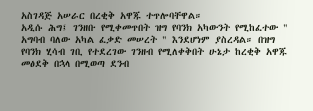አስገዳጅ አሠራር በረቂቅ አዋጁ ተጥሎባቸዋል።
አዲሱ ሕግ፤ ገንዘቡ የሚቀመጥበት ዝግ የባንክ አካውንት የሚከፈተው " አግባብ ባለው አካል ፈቃድ መሠረት " እንደሆነም ያስረዳል። በዝግ የባንክ ሂሳብ ገቢ የተደረገው ገንዘብ የሚለቀቅበት ሁኔታ ከረቂቅ አዋጁ መፅደቅ በኋላ በሚወጣ ደንብ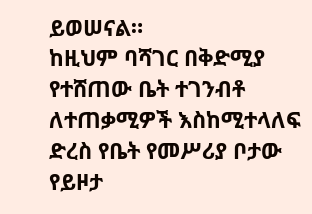ይወሠናል።
ከዚህም ባሻገር በቅድሚያ የተሸጠው ቤት ተገንብቶ ለተጠቃሚዎች እስከሚተላለፍ ድረስ የቤት የመሥሪያ ቦታው የይዞታ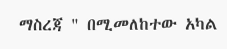ማስረጃ " በሚመለከተው አካል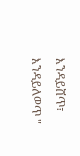እንዳይሸጥ፣ እንዳይለወጥ "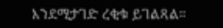እንደሚታገድ ረቂቁ ይገልጻል።